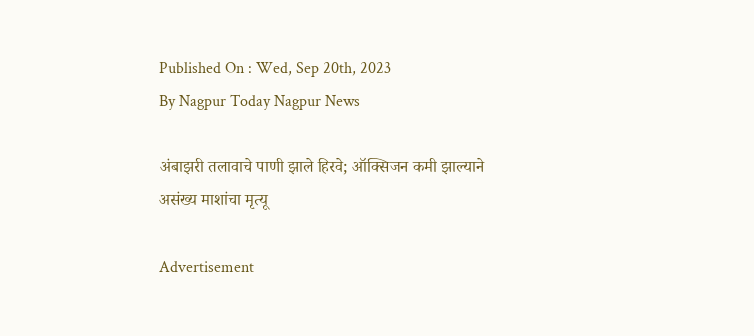Published On : Wed, Sep 20th, 2023
By Nagpur Today Nagpur News

अंबाझरी तलावाचे पाणी झाले हिरवे; ऑक्सिजन कमी झाल्याने असंख्य माशांचा मृत्यू

Advertisement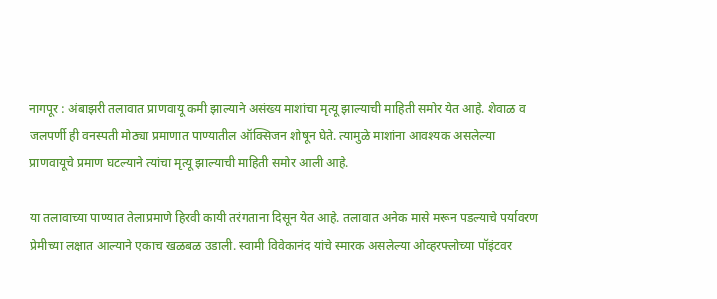नागपूर : अंबाझरी तलावात प्राणवायू कमी झाल्याने असंख्य माशांचा मृत्यू झाल्याची माहिती समोर येत आहे. शेवाळ व जलपर्णी ही वनस्पती मोठ्या प्रमाणात पाण्यातील ऑक्सिजन शोषून घेते. त्यामुळे माशांना आवश्यक असलेल्या प्राणवायूचे प्रमाण घटल्याने त्यांचा मृत्यू झाल्याची माहिती समोर आली आहे.

या तलावाच्या पाण्यात तेलाप्रमाणे हिरवी कायी तरंगताना दिसून येत आहे. तलावात अनेक मासे मरून पडल्याचे पर्यावरण प्रेमीच्या लक्षात आल्याने एकाच खळबळ उडाली. स्वामी विवेकानंद यांचे स्मारक असलेल्या ओव्हरफ्लोच्या पॉइंटवर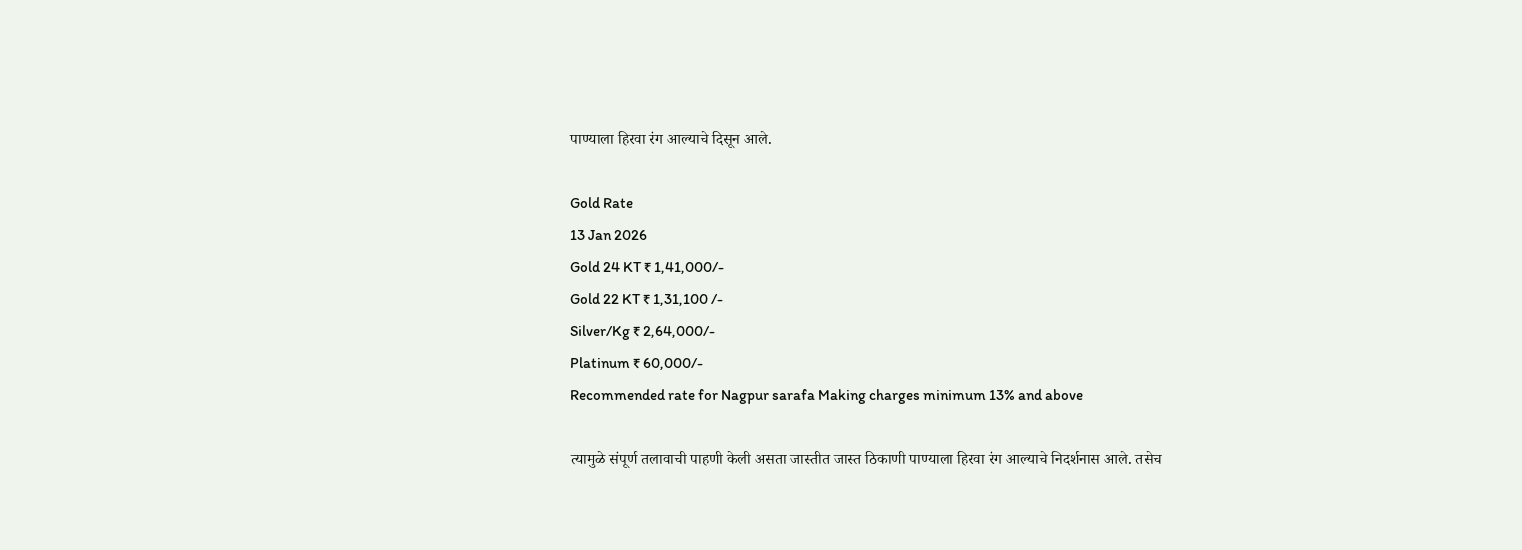पाण्याला हिरवा रंग आल्याचे दिसून आले.

Gold Rate
13 Jan 2026
Gold 24 KT ₹ 1,41,000/-
Gold 22 KT ₹ 1,31,100 /-
Silver/Kg ₹ 2,64,000/-
Platinum ₹ 60,000/-
Recommended rate for Nagpur sarafa Making charges minimum 13% and above

त्यामुळे संपूर्ण तलावाची पाहणी केली असता जास्तीत जास्त ठिकाणी पाण्याला हिरवा रंग आल्याचे निदर्शनास आले. तसेच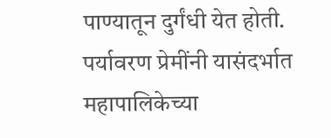पाण्यातून दुर्गंधी येत होती. पर्यावरण प्रेमींनी यासंदर्भात महापालिकेच्या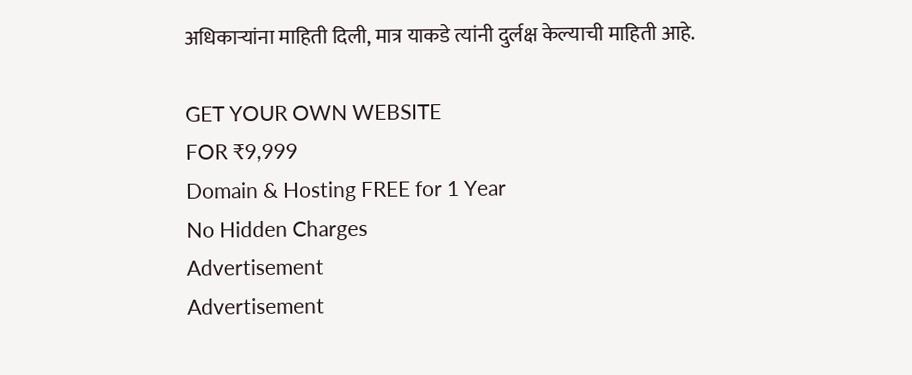अधिकाऱ्यांना माहिती दिली, मात्र याकडे त्यांनी दुर्लक्ष केल्याची माहिती आहे.

GET YOUR OWN WEBSITE
FOR ₹9,999
Domain & Hosting FREE for 1 Year
No Hidden Charges
Advertisement
Advertisement